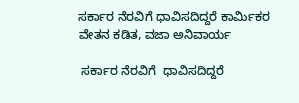ಸರ್ಕಾರ ನೆರವಿಗೆ ಧಾವಿಸದಿದ್ದರೆ ಕಾರ್ಮಿಕರ ವೇತನ ಕಡಿತ, ವಜಾ ಅನಿವಾರ್ಯ

 ಸರ್ಕಾರ ನೆರವಿಗೆ  ಧಾವಿಸದಿದ್ದರೆ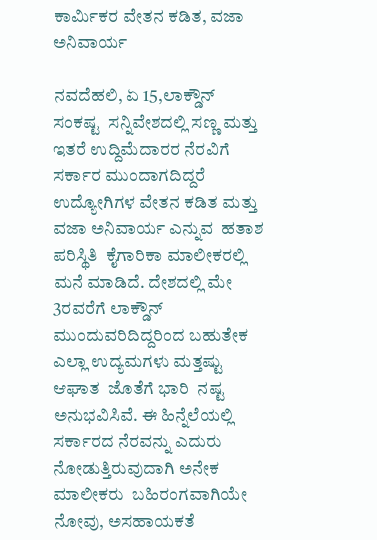ಕಾರ್ಮಿಕರ ವೇತನ ಕಡಿತ, ವಜಾ  ಅನಿವಾರ್ಯ

ನವದೆಹಲಿ, ಏ 15,ಲಾಕ್ಡೌನ್   ಸಂಕಷ್ಟ  ಸನ್ನಿವೇಶದಲ್ಲಿ ಸಣ್ಣ ಮತ್ತು  ಇತರೆ ಉದ್ದಿಮೆದಾರರ ನೆರವಿಗೆ   ಸರ್ಕಾರ ಮುಂದಾಗದಿದ್ದರೆ ಉದ್ಯೋಗಿಗಳ ವೇತನ ಕಡಿತ ಮತ್ತು ವಜಾ ಅನಿವಾರ್ಯ ಎನ್ನುವ  ಹತಾಶ ಪರಿಸ್ಥಿತಿ  ಕೈಗಾರಿಕಾ ಮಾಲೀಕರಲ್ಲಿ  ಮನೆ ಮಾಡಿದೆ. ದೇಶದಲ್ಲಿ ಮೇ 3ರವರೆಗೆ ಲಾಕ್ಡೌನ್ ಮುಂದುವರಿದಿದ್ದರಿಂದ ಬಹುತೇಕ ಎಲ್ಲಾ ಉದ್ಯಮಗಳು ಮತ್ತಷ್ಟು ಆಘಾತ  ಜೊತೆಗೆ ಭಾರಿ  ನಷ್ಟ ಅನುಭವಿಸಿವೆ. ಈ ಹಿನ್ನೆಲೆಯಲ್ಲಿ ಸರ್ಕಾರದ ನೆರವನ್ನು ಎದುರು ನೋಡುತ್ತಿರುವುದಾಗಿ ಅನೇಕ ಮಾಲೀಕರು  ಬಹಿರಂಗವಾಗಿಯೇ ನೋವು, ಅಸಹಾಯಕತೆ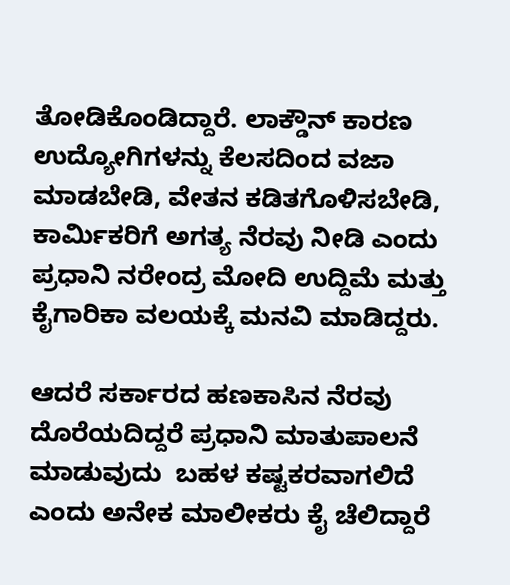ತೋಡಿಕೊಂಡಿದ್ದಾರೆ. ಲಾಕ್ಡೌನ್ ಕಾರಣ ಉದ್ಯೋಗಿಗಳನ್ನು ಕೆಲಸದಿಂದ ವಜಾ ಮಾಡಬೇಡಿ, ವೇತನ ಕಡಿತಗೊಳಿಸಬೇಡಿ, ಕಾರ್ಮಿಕರಿಗೆ ಅಗತ್ಯ ನೆರವು ನೀಡಿ ಎಂದು ಪ್ರಧಾನಿ ನರೇಂದ್ರ ಮೋದಿ ಉದ್ದಿಮೆ ಮತ್ತು ಕೈಗಾರಿಕಾ ವಲಯಕ್ಕೆ ಮನವಿ ಮಾಡಿದ್ದರು.

ಆದರೆ ಸರ್ಕಾರದ ಹಣಕಾಸಿನ ನೆರವು ದೊರೆಯದಿದ್ದರೆ ಪ್ರಧಾನಿ ಮಾತುಪಾಲನೆ ಮಾಡುವುದು  ಬಹಳ ಕಷ್ಟಕರವಾಗಲಿದೆ ಎಂದು ಅನೇಕ ಮಾಲೀಕರು ಕೈ ಚೆಲಿದ್ದಾರೆ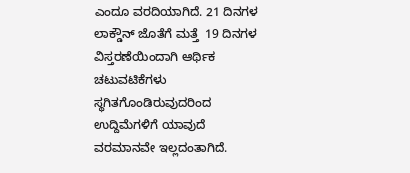ಎಂದೂ ವರದಿಯಾಗಿದೆ. 21 ದಿನಗಳ ಲಾಕ್ಡೌನ್ ಜೊತೆಗೆ ಮತ್ತೆ  19 ದಿನಗಳ ವಿಸ್ತರಣೆಯಿಂದಾಗಿ ಆರ್ಥಿಕ ಚಟುವಟಿಕೆಗಳು ಸ್ಥಗಿತಗೊಂಡಿರುವುದರಿಂದ ಉದ್ದಿಮೆಗಳಿಗೆ ಯಾವುದೆ ವರಮಾನವೇ ಇಲ್ಲದಂತಾಗಿದೆ.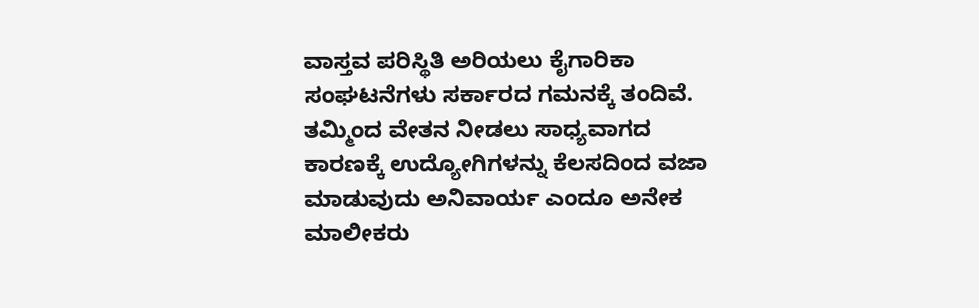ವಾಸ್ತವ ಪರಿಸ್ಥಿತಿ ಅರಿಯಲು ಕೈಗಾರಿಕಾ ಸಂಘಟನೆಗಳು ಸರ್ಕಾರದ ಗಮನಕ್ಕೆ ತಂದಿವೆ. ತಮ್ಮಿಂದ ವೇತನ ನೀಡಲು ಸಾಧ್ಯವಾಗದ ಕಾರಣಕ್ಕೆ ಉದ್ಯೋಗಿಗಳನ್ನು ಕೆಲಸದಿಂದ ವಜಾ ಮಾಡುವುದು ಅನಿವಾರ್ಯ ಎಂದೂ ಅನೇಕ  ಮಾಲೀಕರು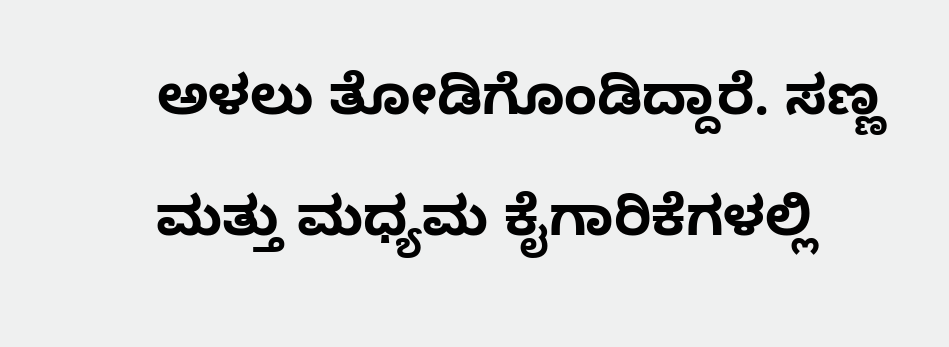ಅಳಲು ತೋಡಿಗೊಂಡಿದ್ದಾರೆ. ಸಣ್ಣ ಮತ್ತು ಮಧ್ಯಮ ಕೈಗಾರಿಕೆಗಳಲ್ಲಿ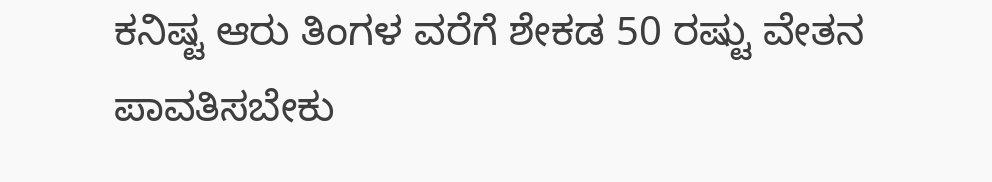ಕನಿಷ್ಟ ಆರು ತಿಂಗಳ ವರೆಗೆ ಶೇಕಡ 50 ರಷ್ಟು ವೇತನ ಪಾವತಿಸಬೇಕು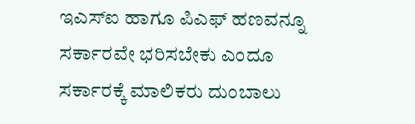ಇಎಸ್ಐ ಹಾಗೂ ಪಿಎಫ್ ಹಣವನ್ನೂ ಸರ್ಕಾರವೇ ಭರಿಸಬೇಕು ಎಂದೂ  ಸರ್ಕಾರಕ್ಕೆ ಮಾಲಿಕರು ದುಂಬಾಲು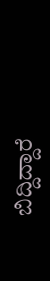ಬಿದ್ದಿದ್ದಾರೆ